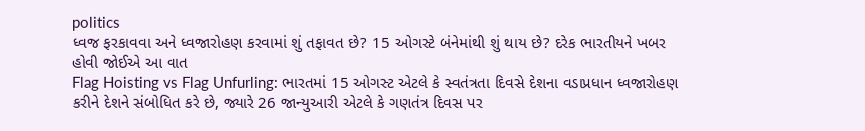politics
ધ્વજ ફરકાવવા અને ધ્વજારોહણ કરવામાં શું તફાવત છે? 15 ઓગસ્ટે બંનેમાંથી શું થાય છે? દરેક ભારતીયને ખબર હોવી જોઈએ આ વાત
Flag Hoisting vs Flag Unfurling: ભારતમાં 15 ઓગસ્ટ એટલે કે સ્વતંત્રતા દિવસે દેશના વડાપ્રધાન ધ્વજારોહણ કરીને દેશને સંબોધિત કરે છે, જ્યારે 26 જાન્યુઆરી એટલે કે ગણતંત્ર દિવસ પર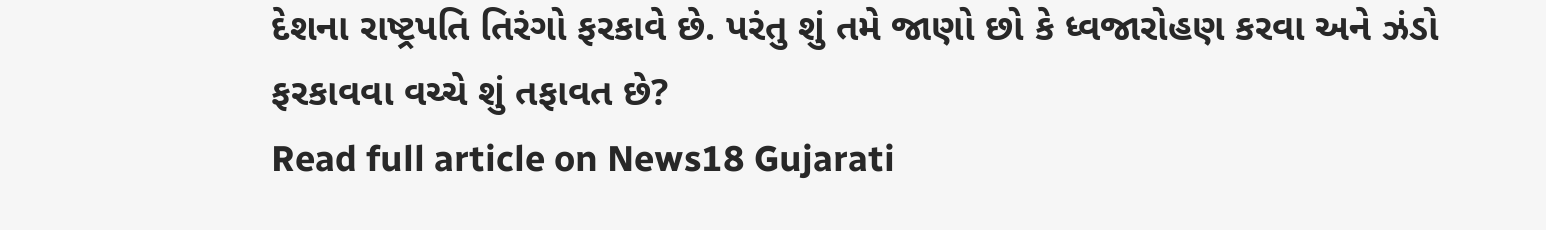દેશના રાષ્ટ્રપતિ તિરંગો ફરકાવે છે. પરંતુ શું તમે જાણો છો કે ધ્વજારોહણ કરવા અને ઝંડો ફરકાવવા વચ્ચે શું તફાવત છે?
Read full article on News18 Gujarati